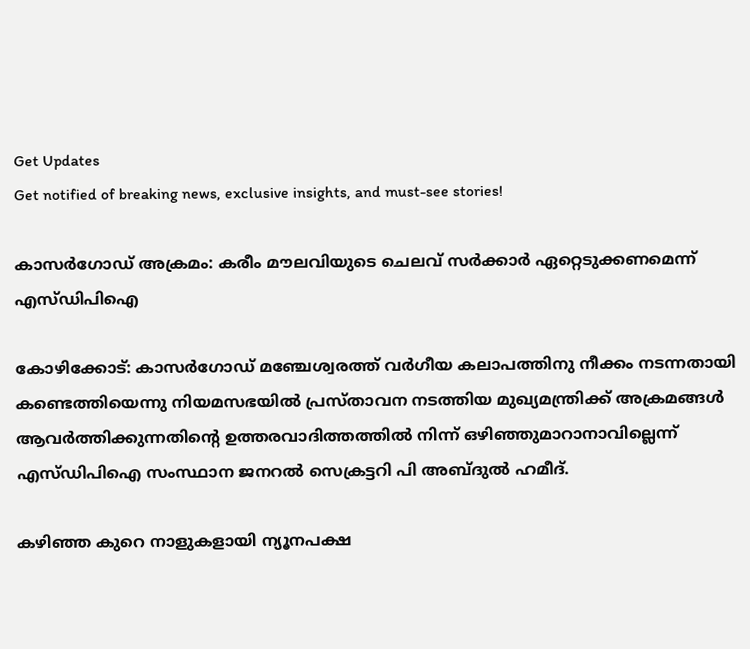Get Updates
Get notified of breaking news, exclusive insights, and must-see stories!

കാസര്‍ഗോഡ് അക്രമം: കരീം മൗലവിയുടെ ചെലവ് സര്‍ക്കാര്‍ ഏറ്റെടുക്കണമെന്ന് എസ്ഡിപിഐ

കോഴിക്കോട്: കാസര്‍ഗോഡ് മഞ്ചേശ്വരത്ത് വര്‍ഗീയ കലാപത്തിനു നീക്കം നടന്നതായി കണ്ടെത്തിയെന്നു നിയമസഭയില്‍ പ്രസ്താവന നടത്തിയ മുഖ്യമന്ത്രിക്ക് അക്രമങ്ങള്‍ ആവര്‍ത്തിക്കുന്നതിന്റെ ഉത്തരവാദിത്തത്തില്‍ നിന്ന് ഒഴിഞ്ഞുമാറാനാവില്ലെന്ന് എസ്ഡിപിഐ സംസ്ഥാന ജനറല്‍ സെക്രട്ടറി പി അബ്ദുല്‍ ഹമീദ്.

കഴിഞ്ഞ കുറെ നാളുകളായി ന്യൂനപക്ഷ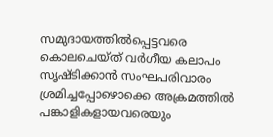സമുദായത്തില്‍പ്പെട്ടവരെ കൊലചെയ്ത് വര്‍ഗീയ കലാപം സൃഷ്ടിക്കാന്‍ സംഘപരിവാരം ശ്രമിച്ചപ്പോഴൊക്കെ അക്രമത്തില്‍ പങ്കാളികളായവരെയും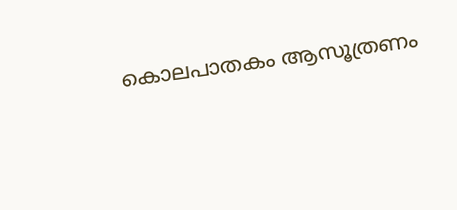കൊലപാതകം ആസൂത്രണം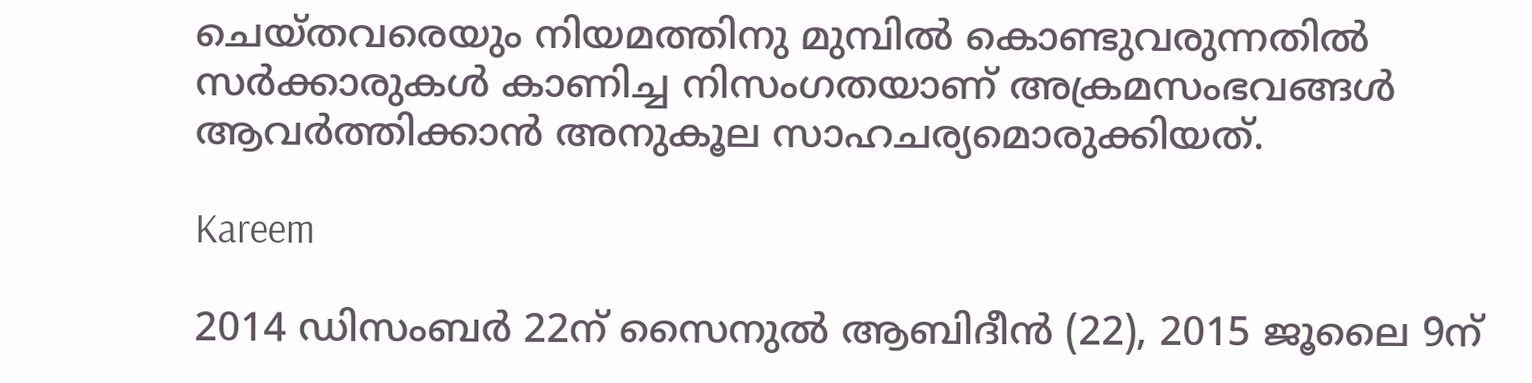ചെയ്തവരെയും നിയമത്തിനു മുമ്പില്‍ കൊണ്ടുവരുന്നതില്‍ സര്‍ക്കാരുകള്‍ കാണിച്ച നിസംഗതയാണ് അക്രമസംഭവങ്ങള്‍ ആവര്‍ത്തിക്കാന്‍ അനുകൂല സാഹചര്യമൊരുക്കിയത്.

Kareem

2014 ഡിസംബര്‍ 22ന് സൈനുല്‍ ആബിദീന്‍ (22), 2015 ജൂലൈ 9ന്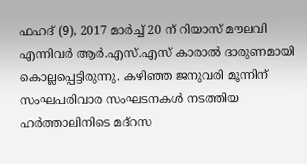ഫഹദ് (9), 2017 മാര്‍ച്ച് 20 ന് റിയാസ് മൗലവി എന്നിവര്‍ ആര്‍.എസ്.എസ് കാരാല്‍ ദാരുണമായി കൊല്ലപ്പെട്ടിരുന്നു. കഴിഞ്ഞ ജനുവരി മൂന്നിന് സംഘപരിവാര സംഘടനകള്‍ നടത്തിയ ഹര്‍ത്താലിനിടെ മദ്‌റസ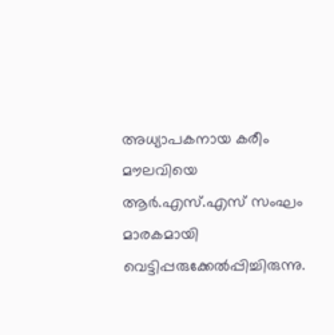അധ്യാപകനായ കരീം മൗലവിയെ ആര്‍.എസ്.എസ് സംഘം മാരകമായി വെട്ടിപ്പരുക്കേല്‍പ്പിച്ചിരുന്നു.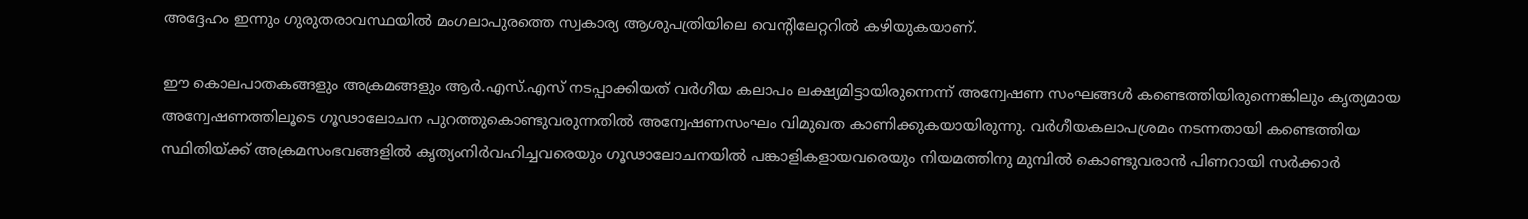അദ്ദേഹം ഇന്നും ഗുരുതരാവസ്ഥയില്‍ മംഗലാപുരത്തെ സ്വകാര്യ ആശുപത്രിയിലെ വെന്റിലേറ്ററില്‍ കഴിയുകയാണ്.

ഈ കൊലപാതകങ്ങളും അക്രമങ്ങളും ആര്‍.എസ്.എസ് നടപ്പാക്കിയത് വര്‍ഗീയ കലാപം ലക്ഷ്യമിട്ടായിരുന്നെന്ന് അന്വേഷണ സംഘങ്ങള്‍ കണ്ടെത്തിയിരുന്നെങ്കിലും കൃത്യമായ അന്വേഷണത്തിലൂടെ ഗൂഢാലോചന പുറത്തുകൊണ്ടുവരുന്നതില്‍ അന്വേഷണസംഘം വിമുഖത കാണിക്കുകയായിരുന്നു. വര്‍ഗീയകലാപശ്രമം നടന്നതായി കണ്ടെത്തിയ സ്ഥിതിയ്ക്ക് അക്രമസംഭവങ്ങളില്‍ കൃത്യംനിര്‍വഹിച്ചവരെയും ഗൂഢാലോചനയില്‍ പങ്കാളികളായവരെയും നിയമത്തിനു മുമ്പില്‍ കൊണ്ടുവരാന്‍ പിണറായി സര്‍ക്കാര്‍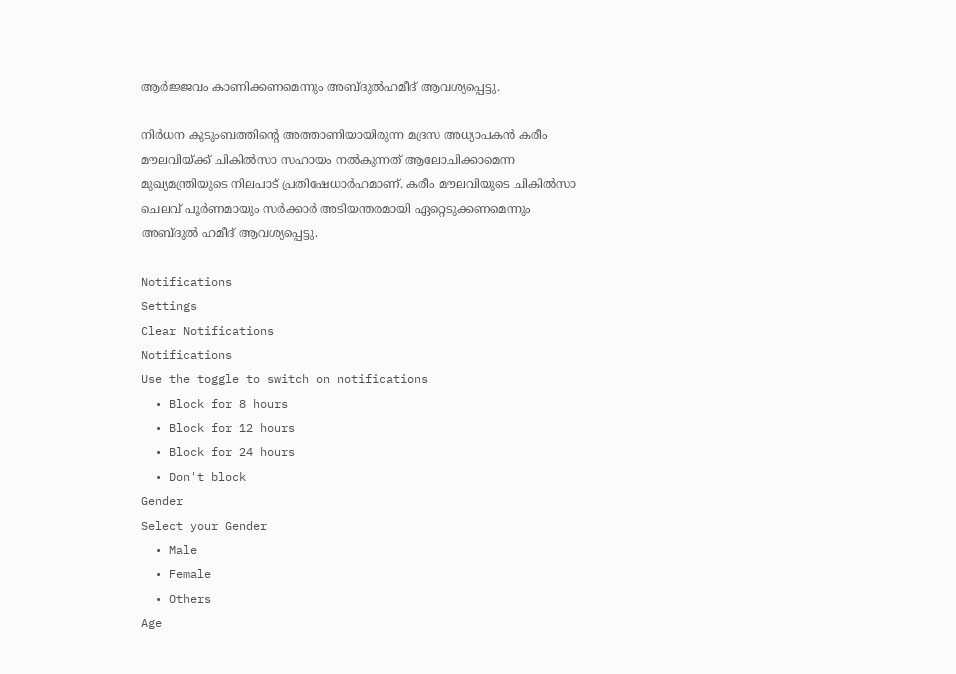ആര്‍ജ്ജവം കാണിക്കണമെന്നും അബ്ദുല്‍ഹമീദ് ആവശ്യപ്പെട്ടു.

നിര്‍ധന കുടുംബത്തിന്റെ അത്താണിയായിരുന്ന മദ്രസ അധ്യാപകന്‍ കരീം മൗലവിയ്ക്ക് ചികില്‍സാ സഹായം നല്‍കുന്നത് ആലോചിക്കാമെന്ന മുഖ്യമന്ത്രിയുടെ നിലപാട് പ്രതിഷേധാര്‍ഹമാണ്. കരീം മൗലവിയുടെ ചികില്‍സാ ചെലവ് പൂര്‍ണമായും സര്‍ക്കാര്‍ അടിയന്തരമായി ഏറ്റെടുക്കണമെന്നും അബ്ദുല്‍ ഹമീദ് ആവശ്യപ്പെട്ടു.

Notifications
Settings
Clear Notifications
Notifications
Use the toggle to switch on notifications
  • Block for 8 hours
  • Block for 12 hours
  • Block for 24 hours
  • Don't block
Gender
Select your Gender
  • Male
  • Female
  • Others
Age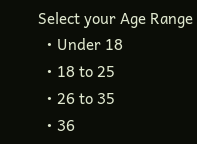Select your Age Range
  • Under 18
  • 18 to 25
  • 26 to 35
  • 36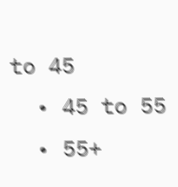to 45
  • 45 to 55
  • 55+